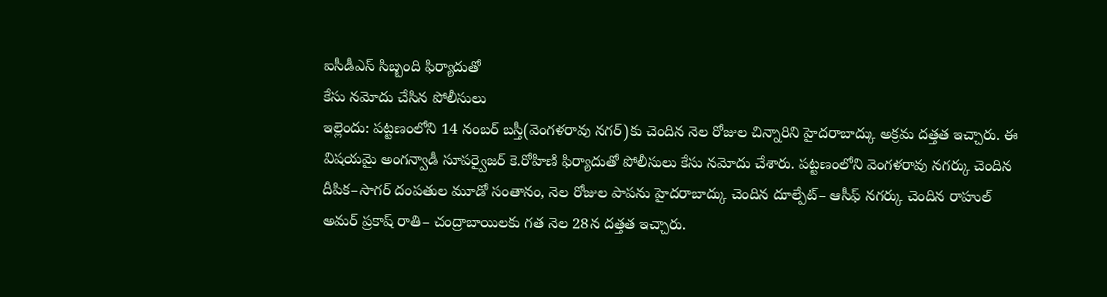ఐసీడీఎస్ సిబ్బంది ఫిర్యాదుతో
కేసు నమోదు చేసిన పోలీసులు
ఇల్లెందు: పట్టణంలోని 14 నంబర్ బస్తీ(వెంగళరావు నగర్)కు చెందిన నెల రోజుల చిన్నారిని హైదరాబాద్కు అక్రమ దత్తత ఇచ్చారు. ఈ విషయమై అంగన్వాడీ సూపర్వైజర్ కె.రోహిణి ఫిర్యాదుతో పోలీసులు కేసు నమోదు చేశారు. పట్టణంలోని వెంగళరావు నగర్కు చెందిన దీపిక–సాగర్ దంపతుల మూడో సంతానం, నెల రోజుల పాపను హైదరాబాద్కు చెందిన దూల్పేట్– ఆసీఫ్ నగర్కు చెందిన రాహుల్ అమర్ ప్రకాష్ రాతి– చంద్రాబాయిలకు గత నెల 28న దత్తత ఇచ్చారు.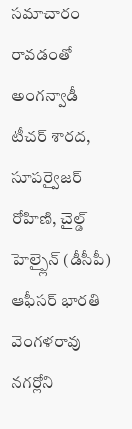సమాచారం రావడంతో అంగన్వాడీ టీచర్ శారద, సూపర్వైజర్ రోహిణి, చైల్డ్ హెల్ప్లైన్ (డీసీపీ) ఆఫీసర్ భారతి వెంగళరావు నగర్లోని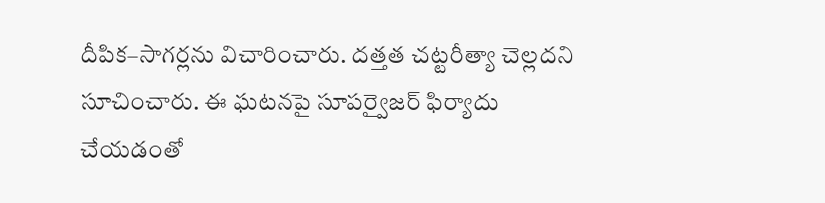దీపిక–సాగర్లను విచారించారు. దత్తత చట్టరీత్యా చెల్లదని సూచించారు. ఈ ఘటనపై సూపర్వైజర్ ఫిర్యాదు చేయడంతో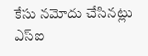కేసు నమోదు చేసినట్లు ఎస్ఐ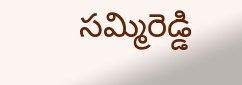సమ్మిరెడ్డి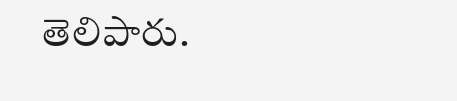తెలిపారు.